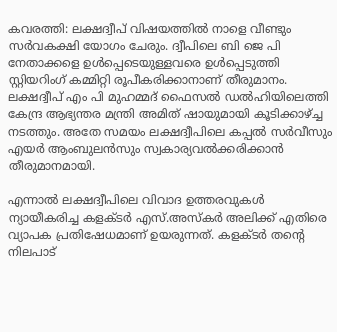കവരത്തി: ലക്ഷദ്വീപ് വിഷയത്തില്‍ നാളെ വീണ്ടും സര്‍വകക്ഷി യോഗം ചേരും. ദ്വീപിലെ ബി ജെ പി നേതാക്കളെ ഉള്‍പ്പെടെയുള്ളവരെ ഉള്‍പ്പെടുത്തി സ്റ്റിയറിംഗ് കമ്മിറ്റി രൂപീകരിക്കാനാണ് തീരുമാനം. ലക്ഷദ്വീപ് എം പി മുഹമ്മദ് ഫൈസല്‍ ഡല്‍ഹിയിലെത്തി കേന്ദ്ര ആഭ്യന്തര മന്ത്രി അമിത് ഷായുമായി കൂടിക്കാഴ്ച്ച നടത്തും. അതേ സമയം ലക്ഷദ്വീപിലെ കപ്പല്‍ സര്‍വീസും എയര്‍ ആംബുലന്‍സും സ്വകാര്യവല്‍ക്കരിക്കാന്‍ തീരുമാനമായി.

എന്നാല്‍ ലക്ഷദ്വീപിലെ വിവാദ ഉത്തരവുകള്‍ ന്യായീകരിച്ച കളക്ടര്‍ എസ്.അസ്‌കര്‍ അലിക്ക് എതിരെ വ്യാപക പ്രതിഷേധമാണ് ഉയരുന്നത്. കളക്ടര്‍ തന്റെ നിലപാട്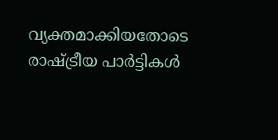വ്യക്തമാക്കിയതോടെ രാഷ്ട്രീയ പാര്‍ട്ടികള്‍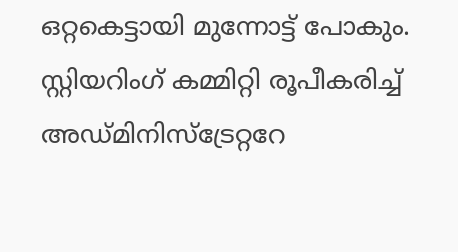ഒറ്റകെട്ടായി മുന്നോട്ട് പോകും. സ്റ്റിയറിംഗ് കമ്മിറ്റി രൂപീകരിച്ച്‌ അഡ്മിനിസ്ട്രേറ്ററേ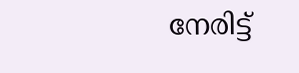നേരിട്ട്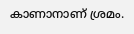കാണാനാണ് ശ്രമം.